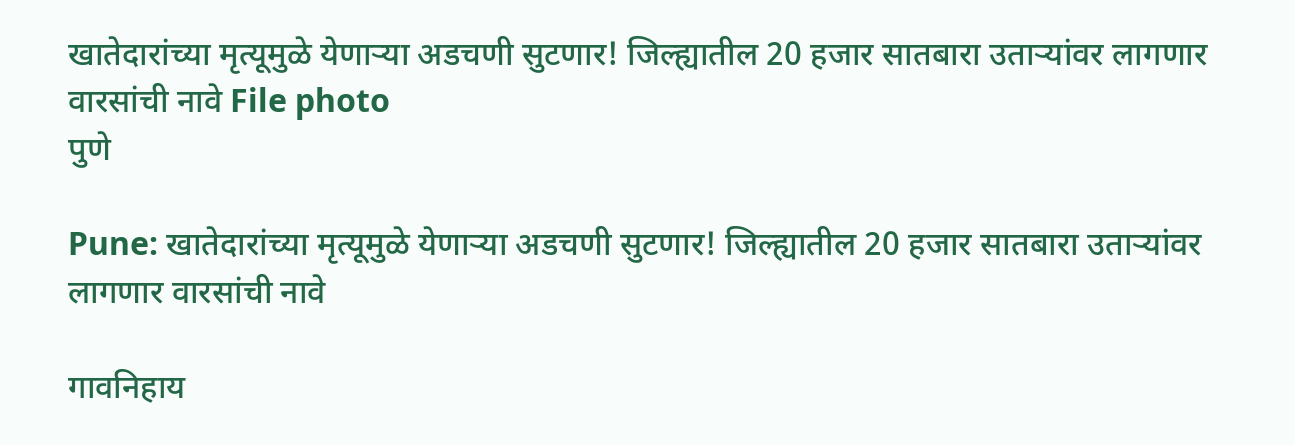खातेदारांच्या मृत्यूमुळे येणार्‍या अडचणी सुटणार! जिल्ह्यातील 20 हजार सातबारा उताऱ्यांवर लागणार वारसांची नावे File photo
पुणे

Pune: खातेदारांच्या मृत्यूमुळे येणार्‍या अडचणी सुटणार! जिल्ह्यातील 20 हजार सातबारा उताऱ्यांवर लागणार वारसांची नावे

गावनिहाय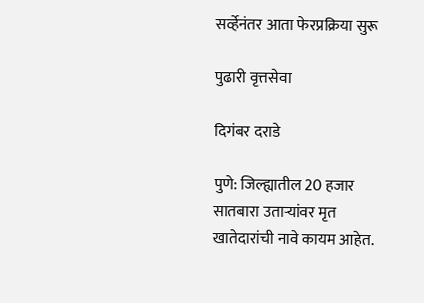सर्व्हेनंतर आता फेरप्रक्रिया सुरू

पुढारी वृत्तसेवा

दिगंबर दराडे

पुणे: जिल्ह्यातील 20 हजार सातबारा उतार्‍यांवर मृत खातेदारांची नावे कायम आहेत.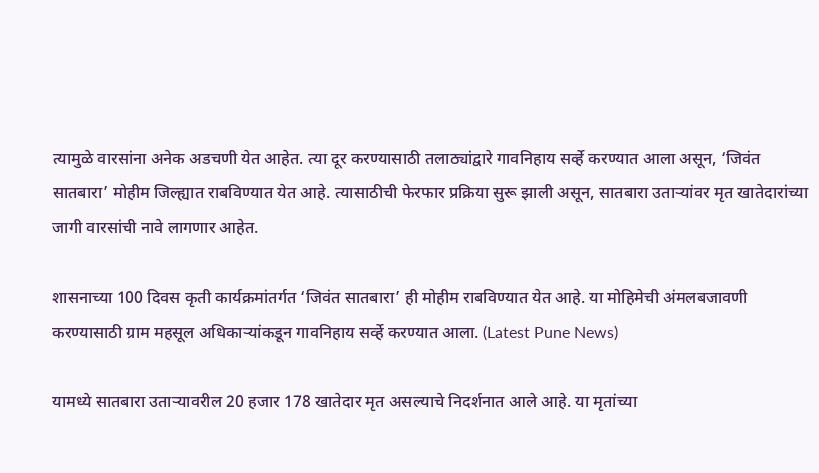त्यामुळे वारसांना अनेक अडचणी येत आहेत. त्या दूर करण्यासाठी तलाठ्यांद्वारे गावनिहाय सर्व्हे करण्यात आला असून, ‘जिवंत सातबारा’ मोहीम जिल्ह्यात राबविण्यात येत आहे. त्यासाठीची फेरफार प्रक्रिया सुरू झाली असून, सातबारा उतार्‍यांवर मृत खातेदारांच्या जागी वारसांची नावे लागणार आहेत.

शासनाच्या 100 दिवस कृती कार्यक्रमांतर्गत ‘जिवंत सातबारा’ ही मोहीम राबविण्यात येत आहे. या मोहिमेची अंमलबजावणी करण्यासाठी ग्राम महसूल अधिकार्‍यांकडून गावनिहाय सर्व्हे करण्यात आला. (Latest Pune News)

यामध्ये सातबारा उतार्‍यावरील 20 हजार 178 खातेदार मृत असल्याचे निदर्शनात आले आहे. या मृतांच्या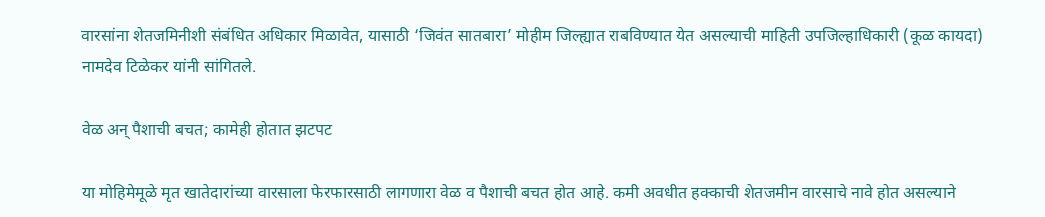वारसांना शेतजमिनीशी संबंधित अधिकार मिळावेत, यासाठी ‘जिवंत सातबारा’ मोहीम जिल्ह्यात राबविण्यात येत असल्याची माहिती उपजिल्हाधिकारी (कूळ कायदा) नामदेव टिळेकर यांनी सांगितले.

वेळ अन् पैशाची बचत; कामेही होतात झटपट

या मोहिमेमूळे मृत खातेदारांच्या वारसाला फेरफारसाठी लागणारा वेळ व पैशाची बचत होत आहे. कमी अवधीत हक्काची शेतजमीन वारसाचे नावे होत असल्याने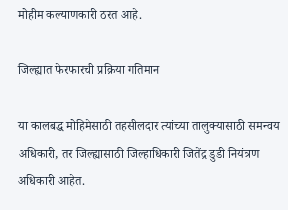मोहीम कल्याणकारी ठरत आहे.

जिल्ह्यात फेरफारची प्रक्रिया गतिमान

या कालबद्ध मोहिमेसाठी तहसीलदार त्यांच्या तालुक्यासाठी समन्वय अधिकारी, तर जिल्ह्यासाठी जिल्हाधिकारी जितेंद्र डुडी नियंत्रण अधिकारी आहेत.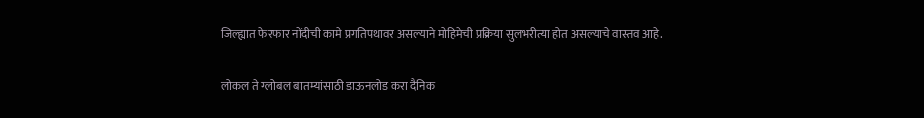जिल्ह्यात फेरफार नोंदीची कामे प्रगतिपथावर असल्याने मोहिमेची प्रक्रिया सुलभरीत्या होत असल्याचे वास्तव आहे.

लोकल ते ग्लोबल बातम्यांसाठी डाऊनलोड करा दैनिक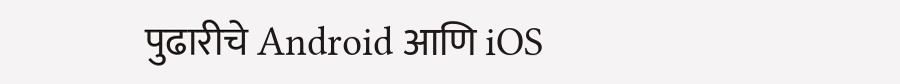पुढारीचे Android आणि iOS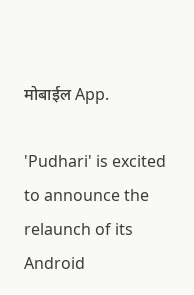मोबाईल App.

'Pudhari' is excited to announce the relaunch of its Android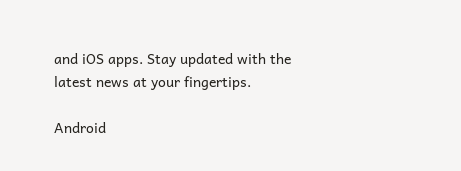and iOS apps. Stay updated with the latest news at your fingertips.

Android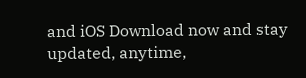and iOS Download now and stay updated, anytime,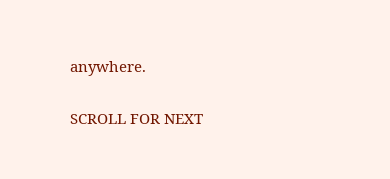anywhere.

SCROLL FOR NEXT